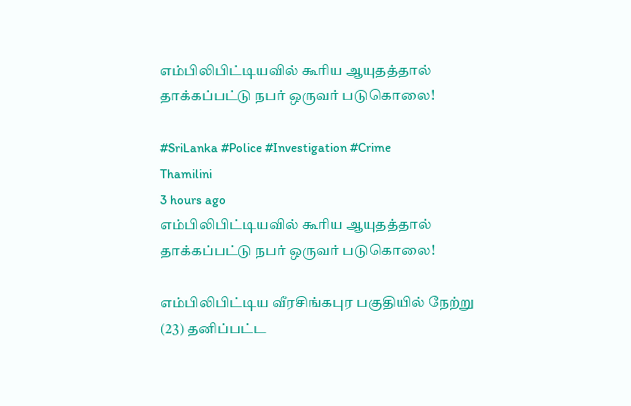எம்பிலிபிட்டியவில் கூரிய ஆயுதத்தால் தாக்கப்பட்டு நபர் ஒருவர் படுகொலை!

#SriLanka #Police #Investigation #Crime
Thamilini
3 hours ago
எம்பிலிபிட்டியவில் கூரிய ஆயுதத்தால் தாக்கப்பட்டு நபர் ஒருவர் படுகொலை!

எம்பிலிபிட்டிய வீரசிங்கபுர பகுதியில் நேற்று (23) தனிப்பட்ட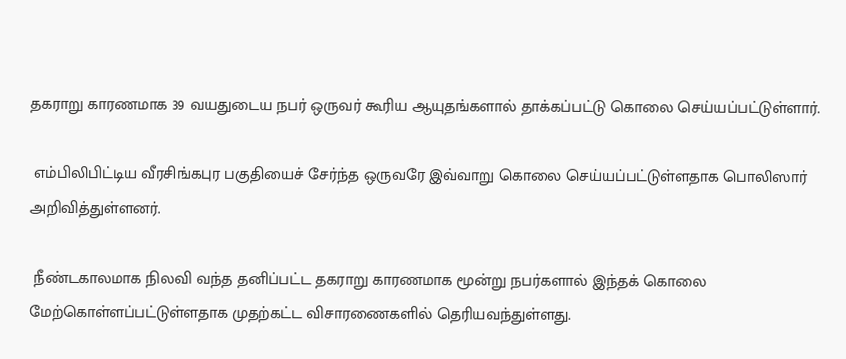தகராறு காரணமாக 39 வயதுடைய நபர் ஒருவர் கூரிய ஆயுதங்களால் தாக்கப்பட்டு கொலை செய்யப்பட்டுள்ளார்.

 எம்பிலிபிட்டிய வீரசிங்கபுர பகுதியைச் சேர்ந்த ஒருவரே இவ்வாறு கொலை செய்யப்பட்டுள்ளதாக பொலிஸார் அறிவித்துள்ளனர்.

 நீண்டகாலமாக நிலவி வந்த தனிப்பட்ட தகராறு காரணமாக மூன்று நபர்களால் இந்தக் கொலை மேற்கொள்ளப்பட்டுள்ளதாக முதற்கட்ட விசாரணைகளில் தெரியவந்துள்ளது.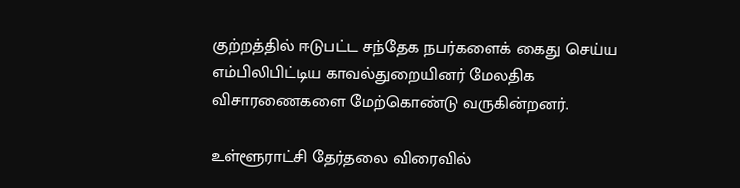குற்றத்தில் ஈடுபட்ட சந்தேக நபர்களைக் கைது செய்ய எம்பிலிபிட்டிய காவல்துறையினர் மேலதிக விசாரணைகளை மேற்கொண்டு வருகின்றனர்.

உள்ளூராட்சி தேர்தலை விரைவில்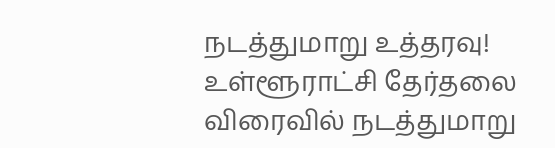நடத்துமாறு உத்தரவு!
உள்ளூராட்சி தேர்தலை விரைவில் நடத்துமாறு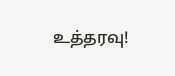உத்தரவு!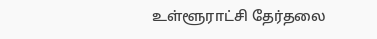உள்ளூராட்சி தேர்தலை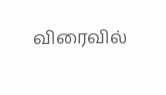விரைவில்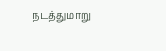நடத்துமாறு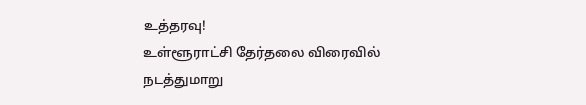உத்தரவு!
உள்ளூராட்சி தேர்தலை விரைவில் நடத்துமாறு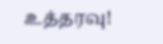உத்தரவு!